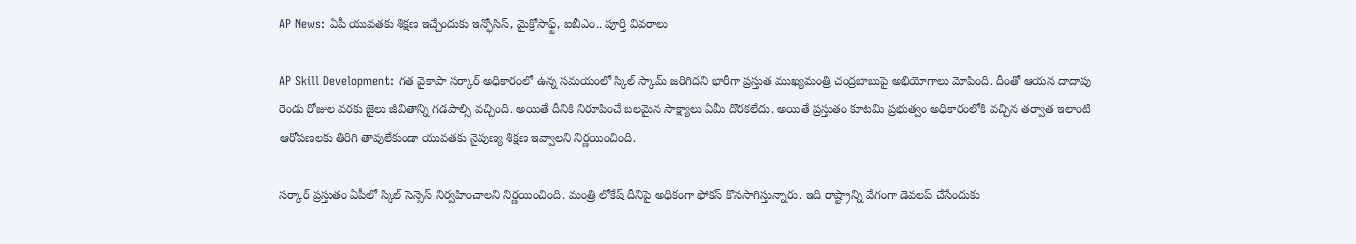AP News: ఏపీ యువతకు శిక్షణ ఇచ్చేందుకు ఇన్ఫోసిస్, మైక్రోసాఫ్ట్, ఐబీఎం.. పూర్తి వివరాలు

AP Skill Development: గత వైకాపా సర్కార్ అధికారంలో ఉన్న సమయంలో స్కిల్ స్కామ్ జరిగిదని భారీగా ప్రస్తుత ముఖ్యమంత్రి చంద్రబాబుపై అభియోగాలు మోపింది. దీంతో ఆయన దాదాపు రెండు రోజుల వరకు జైలు జీవితాన్ని గడపాల్సి వచ్చింది. అయితే దీనికి నిరూపించే బలమైన సాక్ష్యాలు ఏమీ దొరకలేదు. అయితే ప్రస్తుతం కూటమి ప్రభుత్వం అధికారంలోకి వచ్చిన తర్వాత ఇలాంటి ఆరోపణలకు తిరిగి తావులేకుండా యువతకు నైపుణ్య శిక్షణ ఇవ్వాలని నిర్ణయించింది.

సర్కార్ ప్రస్తుతం ఏపీలో స్కిల్ సెన్సెస్ నిర్వహించాలని నిర్ణయించింది. మంత్రి లోకేష్ దీనిపై అధికంగా ఫోకస్ కొనసాగిస్తున్నారు. ఇది రాష్ట్రాన్ని వేగంగా డెవలప్ చేసేందుకు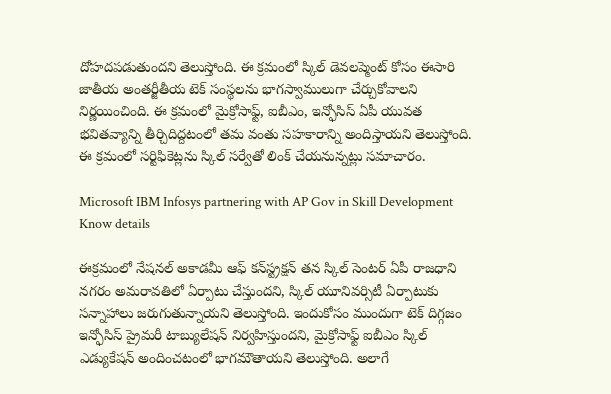దోహదపడుతుందని తెలుస్తోంది. ఈ క్రమంలో స్కిల్ డెవలప్మెంట్ కోసం ఈసారి జాతీయ అంతర్జీతీయ టెక్ సంస్థలను భాగస్వాములుగా చేర్చుకోవాలని నిర్ణయించింది. ఈ క్రమంలో మైక్రోసాఫ్ట్, ఐబీఎం, ఇన్ఫోసిస్ ఏపీ యువత భవితవ్యాన్ని తీర్చిదిద్దటంలో తమ వంతు సహకారాన్ని అందిస్తాయని తెలుస్తోంది. ఈ క్రమంలో సర్టిఫికెట్లను స్కిల్ సర్వేతో లింక్ చేయనున్నట్లు సమాచారం.

Microsoft IBM Infosys partnering with AP Gov in Skill Development Know details

ఈక్రమంలో నేషనల్ అకాడమీ ఆఫ్ కన్‍స్ట్రక్షన్ తన స్కిల్ సెంటర్ ఏపీ రాజధాని నగరం అమరావతిలో ఏర్పాటు చేస్తుందని, స్కిల్ యూనివర్సిటీ ఏర్పాటుకు సన్నాహాలు జరుగుతున్నాయని తెలుస్తోంది. ఇందుకోసం ముందుగా టెక్ దిగ్గజం ఇన్ఫోసిస్ ప్రైమరీ టాబ్యులేషన్ నిర్వహిస్తుందని, మైక్రోసాఫ్ట్ ఐబీఎం స్కిల్ ఎడ్యుకేషన్ అందించటంలో భాగమౌతాయని తెలుస్తోంది. అలాగే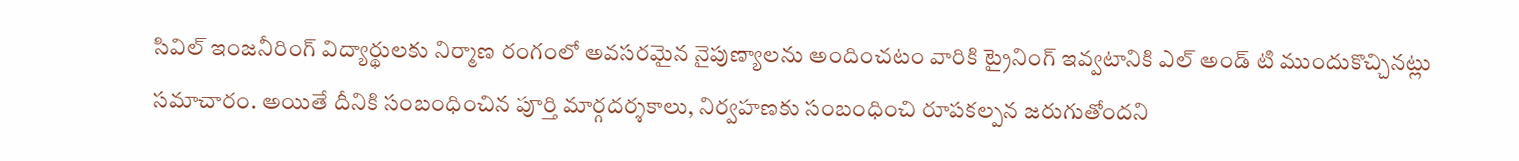సివిల్ ఇంజనీరింగ్ విద్యార్థులకు నిర్మాణ రంగంలో అవసరమైన నైపుణ్యాలను అందించటం వారికి ట్రైనింగ్ ఇవ్వటానికి ఎల్ అండ్ టి ముందుకొచ్చినట్లు సమాచారం. అయితే దీనికి సంబంధించిన పూర్తి మార్గదర్శకాలు, నిర్వహణకు సంబంధించి రూపకల్పన జరుగుతోందని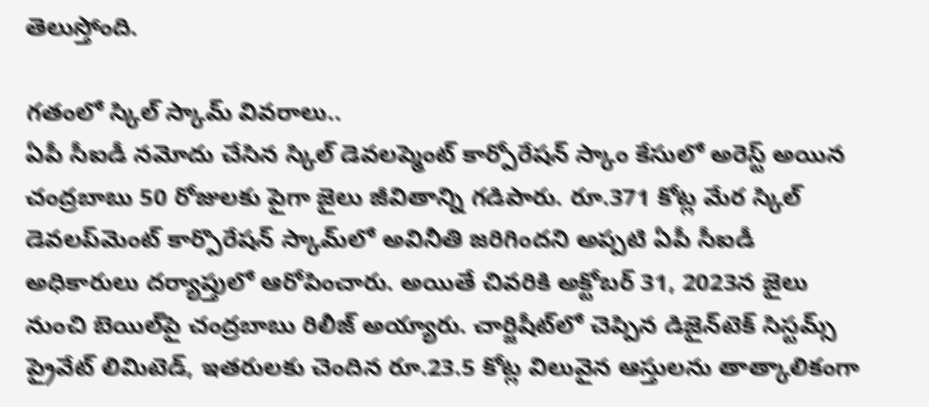తెలుస్తోంది.

గతంలో స్కిల్ స్కామ్ వివరాలు..
ఏపీ సీఐడీ నమోదు చేసిన స్కిల్ డెవలప్మెంట్ కార్పోరేషన్ స్కాం కేసులో అరెస్ట్ అయిన చంద్రబాబు 50 రోజులకు పైగా జైలు జీవితాన్ని గడిపారు. రూ.371 కోట్ల మేర స్కిల్ డెవలప్‌మెంట్ కార్పొరేషన్ స్కామ్‌లో అవినీతి జరిగిందని అప్పటి ఏపీ సీఐడీ అధికారులు దర్యాప్తులో ఆరోపించారు. అయితే చివరికి అక్టోబర్ 31, 2023న జైలు నుంచి బెయిల్‌పై చంద్రబాబు రిలీజ్ అయ్యారు. చార్జిషీట్‌లో చెప్పిన డిజైన్‌టెక్ సిస్టమ్స్ ప్రైవేట్ లిమిటెడ్, ఇతరులకు చెందిన రూ.23.5 కోట్ల విలువైన ఆస్తులను తాత్కాలికంగా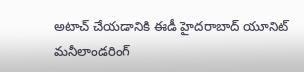అటాచ్ చేయడానికి ఈడీ హైదరాబాద్ యూనిట్ మనీలాండరింగ్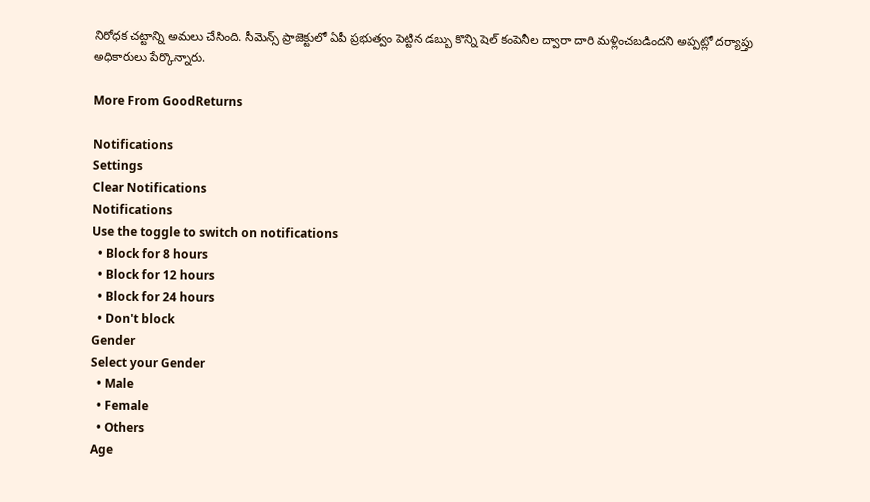నిరోధక చట్టాన్ని అమలు చేసింది. సీమెన్స్ ప్రాజెక్టులో ఏపీ ప్రభుత్వం పెట్టిన డబ్బు కొన్ని షెల్ కంపెనీల ద్వారా దారి మళ్లించబడిందని అప్పట్లో దర్యాప్తు అధికారులు పేర్కొన్నారు.

More From GoodReturns

Notifications
Settings
Clear Notifications
Notifications
Use the toggle to switch on notifications
  • Block for 8 hours
  • Block for 12 hours
  • Block for 24 hours
  • Don't block
Gender
Select your Gender
  • Male
  • Female
  • Others
Age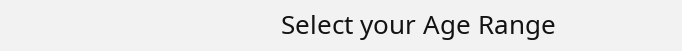Select your Age Range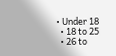• Under 18
  • 18 to 25
  • 26 to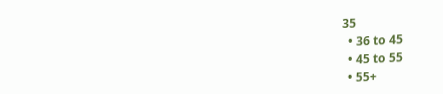35
  • 36 to 45
  • 45 to 55
  • 55+